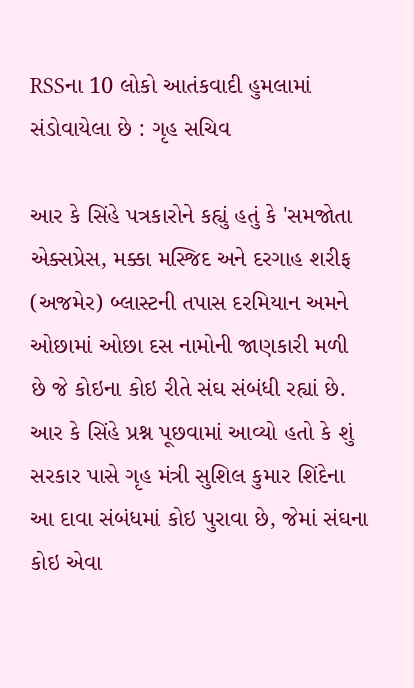RSSના 10 લોકો આતંકવાદી હુમલામાં સંડોવાયેલા છે : ગૃહ સચિવ

આર કે સિંહે પત્રકારોને કહ્યું હતું કે 'સમજોતા એક્સપ્રેસ, મક્કા મસ્જિદ અને દરગાહ શરીફ (અજમેર) બ્લાસ્ટની તપાસ દરમિયાન અમને ઓછામાં ઓછા દસ નામોની જાણકારી મળી છે જે કોઇના કોઇ રીતે સંઘ સંબંધી રહ્યાં છે.
આર કે સિંહે પ્રશ્ન પૂછવામાં આવ્યો હતો કે શું સરકાર પાસે ગૃહ મંત્રી સુશિલ કુમાર શિંદેના આ દાવા સંબંધમાં કોઇ પુરાવા છે, જેમાં સંઘના કોઇ એવા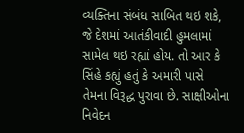વ્યક્તિના સંબંધ સાબિત થઇ શકે, જે દેશમાં આતંકીવાદી હુમલામાં સામેલ થઇ રહ્યાં હોય. તો આર કે સિંહે કહ્યું હતું કે અમારી પાસે તેમના વિરૂદ્ધ પુરાવા છે. સાક્ષીઓના નિવેદન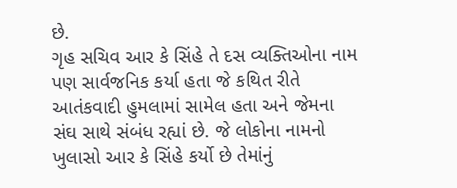છે.
ગૃહ સચિવ આર કે સિંહે તે દસ વ્યક્તિઓના નામ પણ સાર્વજનિક કર્યા હતા જે કથિત રીતે આતંકવાદી હુમલામાં સામેલ હતા અને જેમના સંઘ સાથે સંબંધ રહ્યાં છે. જે લોકોના નામનો ખુલાસો આર કે સિંહે કર્યો છે તેમાંનું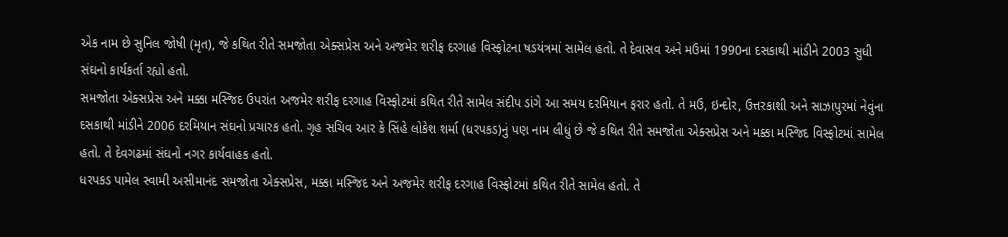એક નામ છે સુનિલ જોષી (મૃત), જે કથિત રીતે સમજોતા એક્સપ્રેસ અને અજમેર શરીફ દરગાહ વિસ્ફોટના ષડયંત્રમાં સામેલ હતો. તે દેવાસવ અને મઉમાં 1990ના દસકાથી માંડીને 2003 સુધી સંઘનો કાર્યકર્તા રહ્યો હતો.
સમજોતા એક્સપ્રેસ અને મક્કા મસ્જિદ ઉપરાંત અજમેર શરીફ દરગાહ વિસ્ફોટમાં કથિત રીતે સામેલ સંદીપ ડાંગે આ સમય દરમિયાન ફરાર હતો. તે મઉ, ઇન્દોર, ઉત્તરકાશી અને સાઝાપુરમાં નેવુંના દસકાથી માંડીને 2006 દરમિયાન સંઘનો પ્રચારક હતો. ગૃહ સચિવ આર કે સિંહે લોકેશ શર્મા (ધરપકડ)નું પણ નામ લીધું છે જે કથિત રીતે સમજોતા એક્સપ્રેસ અને મક્કા મસ્જિદ વિસ્ફોટમાં સામેલ હતો. તે દેવગઢમાં સંઘનો નગર કાર્યવાહક હતો.
ધરપકડ પામેલ સ્વામી અસીમાનંદ સમજોતા એક્સપ્રેસ, મક્કા મસ્જિદ અને અજમેર શરીફ દરગાહ વિસ્ફોટમાં કથિત રીતે સામેલ હતો. તે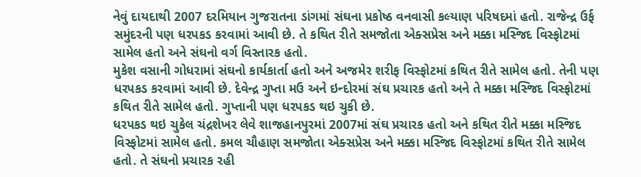નેવું દાયદાથી 2007 દરમિયાન ગુજરાતના ડાંગમાં સંઘના પ્રકોષ્ઠ વનવાસી કલ્યાણ પરિષદમાં હતો. રાજેન્દ્ર ઉર્ફ સમુંદરની પણ ધરપકડ કરવામાં આવી છે. તે કથિત રીતે સમજોતા એક્સપ્રેસ અને મક્કા મસ્જિદ વિસ્ફોટમાં સામેલ હતો અને સંઘનો વર્ગ વિસ્તારક હતો.
મુકેશ વસાની ગોધરામાં સંઘનો કાર્યકાર્તા હતો અને અજમેર શરીફ વિસ્ફોટમાં કથિત રીતે સામેલ હતો. તેની પણ ધરપકડ કરવામાં આવી છે. દેવેન્દ્ર ગુપ્તા મઉ અને ઇન્દોરમાં સંઘ પ્રચારક હતો અને તે મક્કા મસ્જિદ વિસ્ફોટમાં કથિત રીતે સામેલ હતો. ગુપ્તાની પણ ધરપકડ થઇ ચુકી છે.
ધરપકડ થઇ ચુકેલ ચંદ્રશેખર લેવે શાજહાનપુરમાં 2007માં સંઘ પ્રચારક હતો અને કથિત રીતે મક્કા મસ્જિદ વિસ્ફોટમાં સામેલ હતો. કમલ ચૌહાણ સમજોતા એક્સપ્રેસ અને મક્કા મસ્જિદ વિસ્ફોટમાં કથિત રીતે સામેલ હતો. તે સંઘનો પ્રચારક રહી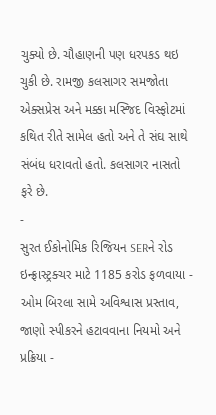ચુક્યો છે. ચૌહાણની પણ ધરપકડ થઇ ચુકી છે. રામજી કલસાગર સમજોતા એક્સપ્રેસ અને મક્કા મસ્જિદ વિસ્ફોટમાં કથિત રીતે સામેલ હતો અને તે સંઘ સાથે સંબંધ ધરાવતો હતો. કલસાગર નાસતો ફરે છે.
-
સુરત ઈકોનોમિક રિજિયન SERને રોડ ઇન્ફ્રાસ્ટ્રક્ચર માટે 1185 કરોડ ફળવાયા -
ઓમ બિરલા સામે અવિશ્વાસ પ્રસ્તાવ, જાણો સ્પીકરને હટાવવાના નિયમો અને પ્રક્રિયા -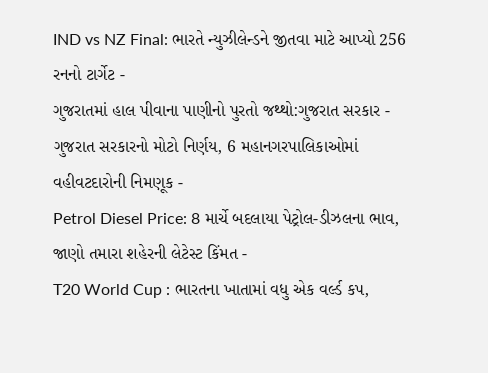IND vs NZ Final: ભારતે ન્યુઝીલેન્ડને જીતવા માટે આપ્યો 256 રનનો ટાર્ગેટ -
ગુજરાતમાં હાલ પીવાના પાણીનો પુરતો જથ્થો:ગુજરાત સરકાર -
ગુજરાત સરકારનો મોટો નિર્ણય, 6 મહાનગરપાલિકાઓમાં વહીવટદારોની નિમણૂક -
Petrol Diesel Price: 8 માર્ચે બદલાયા પેટ્રોલ-ડીઝલના ભાવ, જાણો તમારા શહેરની લેટેસ્ટ કિંમત -
T20 World Cup : ભારતના ખાતામાં વધુ એક વર્લ્ડ કપ,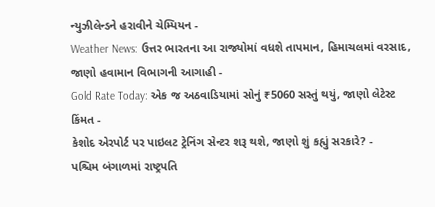ન્યુઝીલેન્ડને હરાવીને ચેમ્પિયન -
Weather News: ઉત્તર ભારતના આ રાજ્યોમાં વધશે તાપમાન, હિમાચલમાં વરસાદ, જાણો હવામાન વિભાગની આગાહી -
Gold Rate Today: એક જ અઠવાડિયામાં સોનું ₹5060 સસ્તું થયું, જાણો લેટેસ્ટ કિંમત -
કેશોદ એરપોર્ટ પર પાઇલટ ટ્રેનિંગ સેન્ટર શરૂ થશે, જાણો શું કહ્યું સરકારે? -
પશ્ચિમ બંગાળમાં રાષ્ટ્રપતિ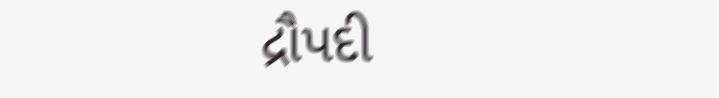દ્રૌપદી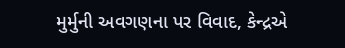મુર્મુની અવગણના પર વિવાદ, કેન્દ્રએ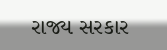રાજ્ય સરકાર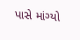પાસે માંગ્યો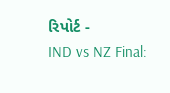રિપોર્ટ -
IND vs NZ Final: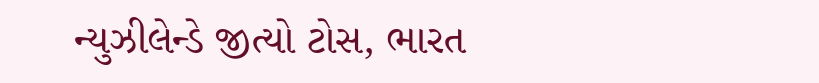ન્યુઝીલેન્ડે જીત્યો ટોસ, ભારત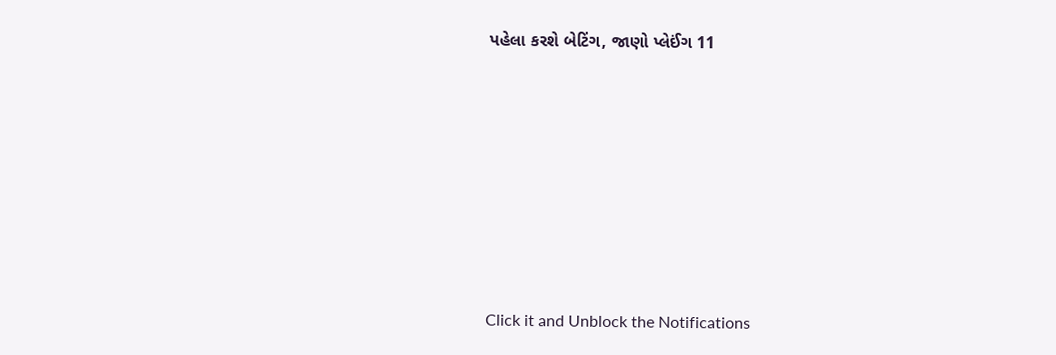પહેલા કરશે બેટિંગ, જાણો પ્લેઈંગ 11









Click it and Unblock the Notifications